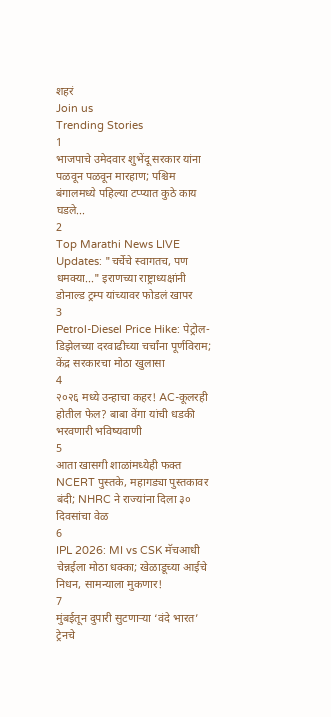शहरं
Join us
Trending Stories
1
भाजपाचे उमेदवार शुभेंदू सरकार यांना पळवून पळवून मारहाण; पश्चिम बंगालमध्ये पहिल्या टप्प्यात कुठे काय घडले...
2
Top Marathi News LIVE Updates: "चर्चेचे स्वागतच, पण धमक्या..." इराणच्या राष्ट्राध्यक्षांनी डोनाल्ड ट्रम्प यांच्यावर फोडलं खापर
3
Petrol-Diesel Price Hike: पेट्रोल-डिझेलच्या दरवाढीच्या चर्चांना पूर्णविराम; केंद्र सरकारचा मोठा खुलासा
4
२०२६ मध्ये उन्हाचा कहर! AC-कूलरही होतील फेल? बाबा वेंगा यांची धडकी भरवणारी भविष्यवाणी
5
आता खासगी शाळांमध्येही फक्त NCERT पुस्तके, महागड्या पुस्तकावर बंदी; NHRC ने राज्यांना दिला ३० दिवसांचा वेळ
6
IPL 2026: MI vs CSK मॅचआधी चेन्नईला मोठा धक्का; खेळाडूच्या आईचे निधन, सामन्याला मुकणार!
7
मुंबईतून दुपारी सुटणाऱ्या ‘वंदे भारत’ ट्रेनचे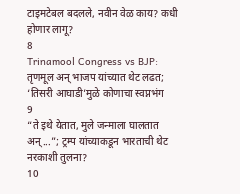टाइमटेबल बदलले, नवीन वेळ काय? कधी होणार लागू?
8
Trinamool Congress vs BJP: तृणमूल अन् भाजप यांच्यात थेट लढत; ‘तिसरी आघाडी’मुळे कोणाचा स्वप्नभंग
9
“ते इथे येतात, मुले जन्माला घालतात अन्...”; ट्रम्प यांच्याकडून भारताची थेट नरकाशी तुलना?
10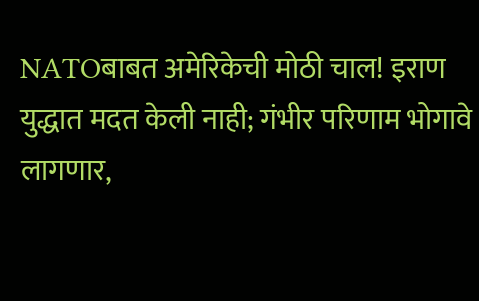NATOबाबत अमेरिकेची मोठी चाल! इराण युद्धात मदत केली नाही; गंभीर परिणाम भोगावे लागणार,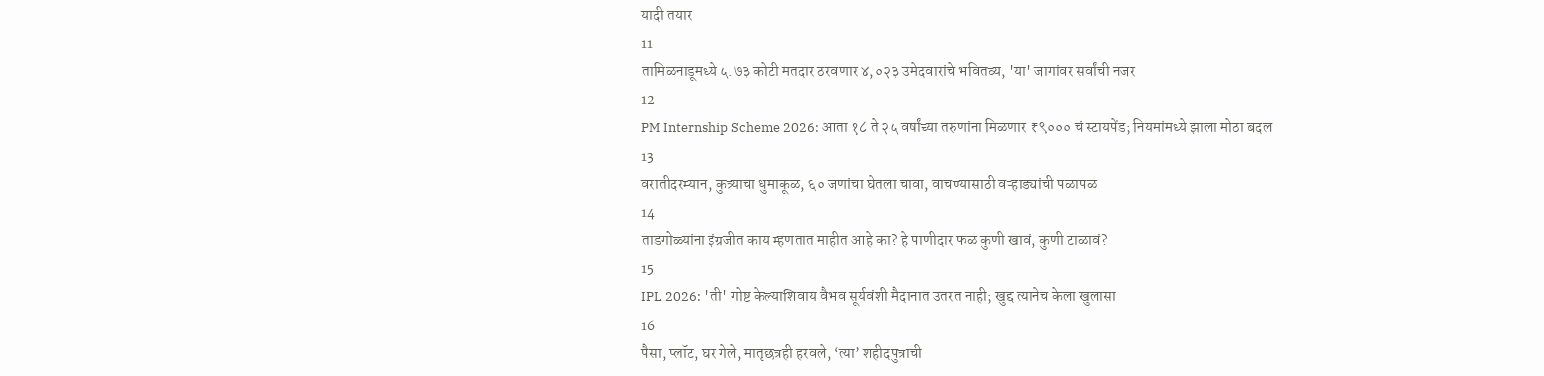यादी तयार
11
तामिळनाडूमध्ये ५.७३ कोटी मतदार ठरवणार ४,०२३ उमेदवारांचे भवितव्य, 'या' जागांवर सर्वांची नजर
12
PM Internship Scheme 2026: आता १८ ते २५ वर्षांच्या तरुणांना मिळणार ₹९००० चं स्टायपेंड; नियमांमध्ये झाला मोठा बदल
13
वरातीदरम्यान, कुत्र्याचा धुमाकूळ, ६० जणांचा घेतला चावा, वाचण्यासाठी वऱ्हाड्यांची पळापळ
14
ताडगोळ्यांना इंग्रजीत काय म्हणतात माहीत आहे का? हे पाणीदार फळ कुणी खावं, कुणी टाळावं?
15
IPL 2026: 'ती' गोष्ट केल्याशिवाय वैभव सूर्यवंशी मैदानात उतरत नाही; खुद्द त्यानेच केला खुलासा
16
पैसा, प्लॉट, घर गेले, मातृछत्रही हरवले, ‘त्या’ शहीदपुत्राची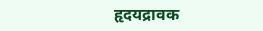हृदयद्रावक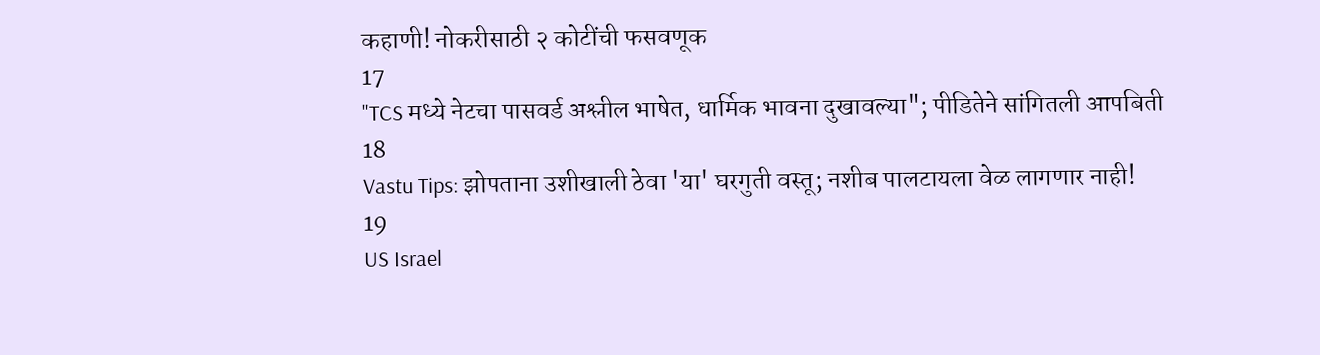कहाणी! नोकरीसाठी २ कोटींची फसवणूक
17
"TCS मध्ये नेटचा पासवर्ड अश्लील भाषेत, धार्मिक भावना दुखावल्या"; पीडितेने सांगितली आपबिती
18
Vastu Tips: झोपताना उशीखाली ठेवा 'या' घरगुती वस्तू; नशीब पालटायला वेळ लागणार नाही!
19
US Israel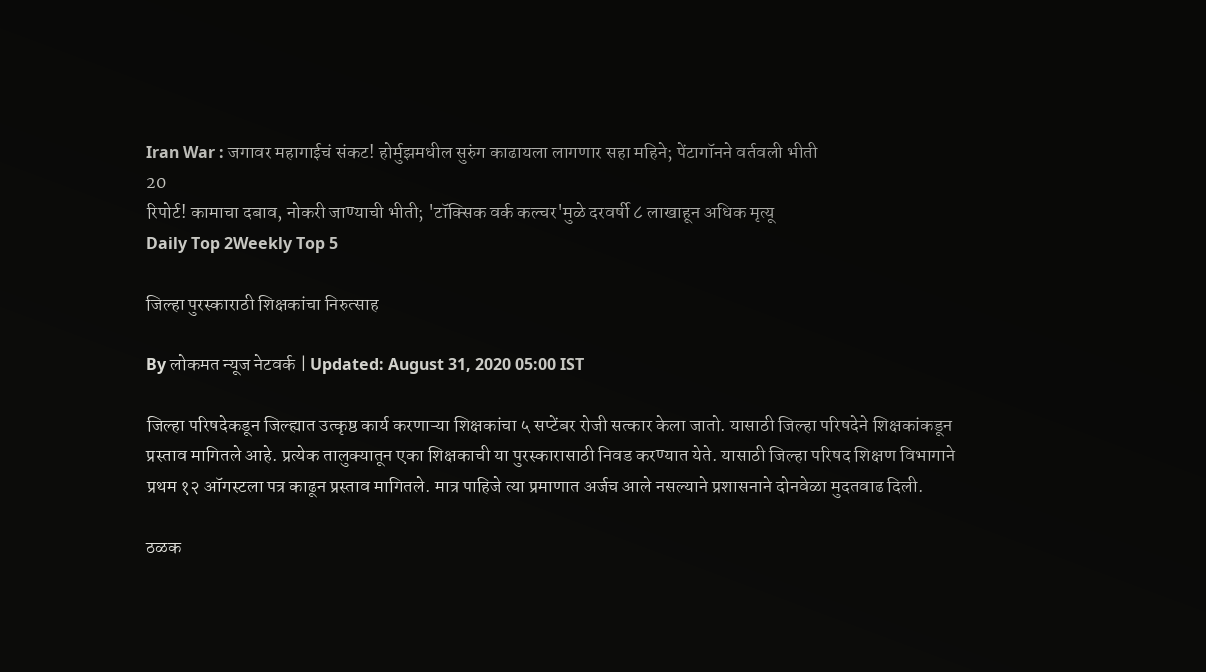Iran War : जगावर महागाईचं संकट! होर्मुझमधील सुरुंग काढायला लागणार सहा महिने; पेंटागॉनने वर्तवली भीती
20
रिपोर्ट! कामाचा दबाव, नोकरी जाण्याची भीती; 'टॉक्सिक वर्क कल्चर'मुळे दरवर्षी ८ लाखाहून अधिक मृत्यू
Daily Top 2Weekly Top 5

जिल्हा पुरस्काराठी शिक्षकांचा निरुत्साह

By लोकमत न्यूज नेटवर्क | Updated: August 31, 2020 05:00 IST

जिल्हा परिषदेकडून जिल्ह्यात उत्कृष्ठ कार्य करणाऱ्या शिक्षकांचा ५ सप्टेंबर रोजी सत्कार केला जातो. यासाठी जिल्हा परिषदेने शिक्षकांकडून प्रस्ताव मागितले आहे. प्रत्येक तालुक्यातून एका शिक्षकाची या पुरस्कारासाठी निवड करण्यात येते. यासाठी जिल्हा परिषद शिक्षण विभागाने प्रथम १२ ऑगस्टला पत्र काढून प्रस्ताव मागितले. मात्र पाहिजे त्या प्रमाणात अर्जच आले नसल्याने प्रशासनाने दोनवेळा मुदतवाढ दिली.

ठळक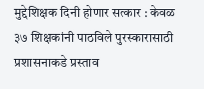मुद्देशिक्षक दिनी होणार सत्कार : केवळ ३७ शिक्षकांनी पाठविले पुरस्कारासाठी प्रशासनाकडे प्रस्ताव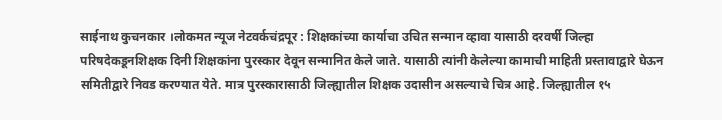साईनाथ कुचनकार ।लोकमत न्यूज नेटवर्कचंद्रपूर : शिक्षकांच्या कार्याचा उचित सन्मान व्हावा यासाठी दरवर्षी जिल्हा परिषदेकडूनशिक्षक दिनी शिक्षकांना पुरस्कार देवून सन्मानित केले जाते. यासाठी त्यांनी केलेल्या कामाची माहिती प्रस्तावाद्वारे घेऊन समितीद्वारे निवड करण्यात येते. मात्र पुरस्कारासाठी जिल्ह्यातील शिक्षक उदासीन असल्याचे चित्र आहे. जिल्ह्यातील १५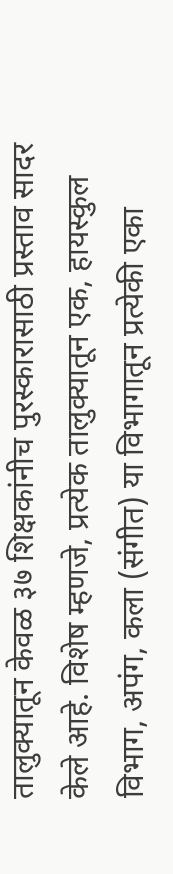तालुक्यातून केवळ ३७ शिक्षकांनीच पुरस्कारासाठी प्रस्ताव सादर केले आहे. विशेष म्हणजे, प्रत्येक तालुक्यातून एक, हायस्कुल विभाग, अपंग, कला (संगीत) या विभागातून प्रत्येकी एका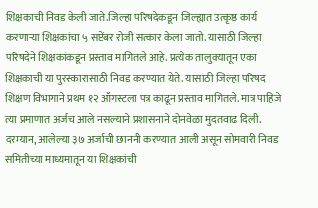शिक्षकाची निवड केली जाते.जिल्हा परिषदेकडून जिल्ह्यात उत्कृष्ठ कार्य करणाऱ्या शिक्षकांचा ५ सप्टेंबर रोजी सत्कार केला जातो. यासाठी जिल्हा परिषदेने शिक्षकांकडून प्रस्ताव मागितले आहे. प्रत्येक तालुक्यातून एका शिक्षकाची या पुरस्कारासाठी निवड करण्यात येते. यासाठी जिल्हा परिषद शिक्षण विभागाने प्रथम १२ ऑगस्टला पत्र काढून प्रस्ताव मागितले. मात्र पाहिजे त्या प्रमाणात अर्जच आले नसल्याने प्रशासनाने दोनवेळा मुदतवाढ दिली. दरम्यान, आलेल्या ३७ अर्जाची छाननी करण्यात आली असून सोमवारी निवड समितीच्या माध्यमातून या शिक्षकांची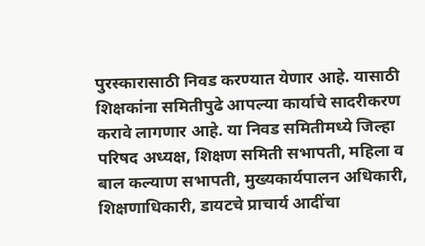पुरस्कारासाठी निवड करण्यात येणार आहे. यासाठी शिक्षकांना समितीपुढे आपल्या कार्याचे सादरीकरण करावे लागणार आहे. या निवड समितीमध्ये जिल्हा परिषद अध्यक्ष, शिक्षण समिती सभापती, महिला व बाल कल्याण सभापती, मुख्यकार्यपालन अधिकारी, शिक्षणाधिकारी, डायटचे प्राचार्य आदींचा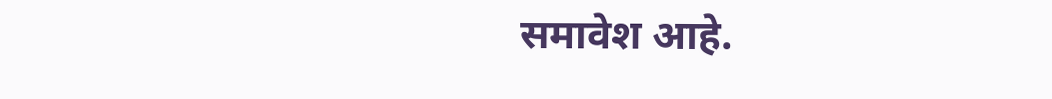समावेश आहे.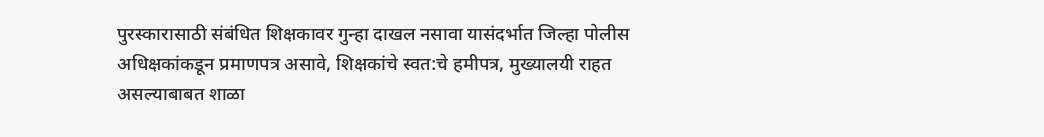पुरस्कारासाठी संबंधित शिक्षकावर गुन्हा दाखल नसावा यासंदर्भात जिल्हा पोलीस अधिक्षकांकडून प्रमाणपत्र असावे, शिक्षकांचे स्वत:चे हमीपत्र, मुख्यालयी राहत असल्याबाबत शाळा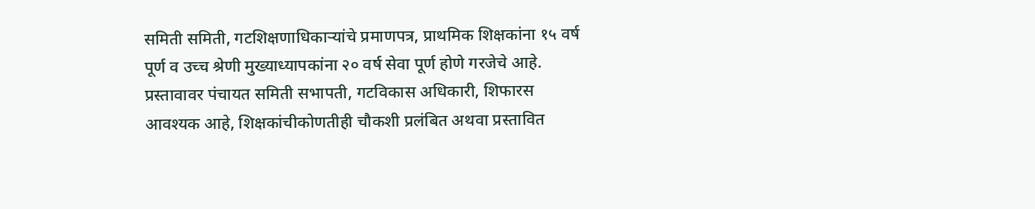समिती समिती, गटशिक्षणाधिकाऱ्यांचे प्रमाणपत्र, प्राथमिक शिक्षकांना १५ वर्ष पूर्ण व उच्च श्रेणी मुख्याध्यापकांना २० वर्ष सेवा पूर्ण होणे गरजेचे आहे. प्रस्तावावर पंचायत समिती सभापती, गटविकास अधिकारी, शिफारस आवश्यक आहे, शिक्षकांचीकोणतीही चौकशी प्रलंबित अथवा प्रस्तावित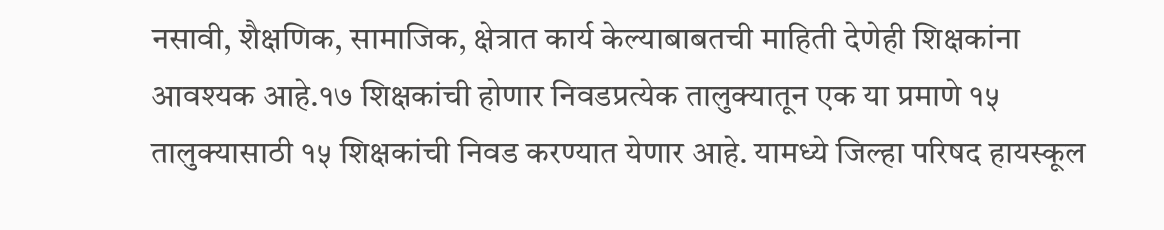नसावी, शैक्षणिक, सामाजिक, क्षेत्रात कार्य केल्याबाबतची माहिती देणेही शिक्षकांना आवश्यक आहे.१७ शिक्षकांची होणार निवडप्रत्येक तालुक्यातून एक या प्रमाणे १५ तालुक्यासाठी १५ शिक्षकांची निवड करण्यात येणार आहे. यामध्ये जिल्हा परिषद हायस्कूल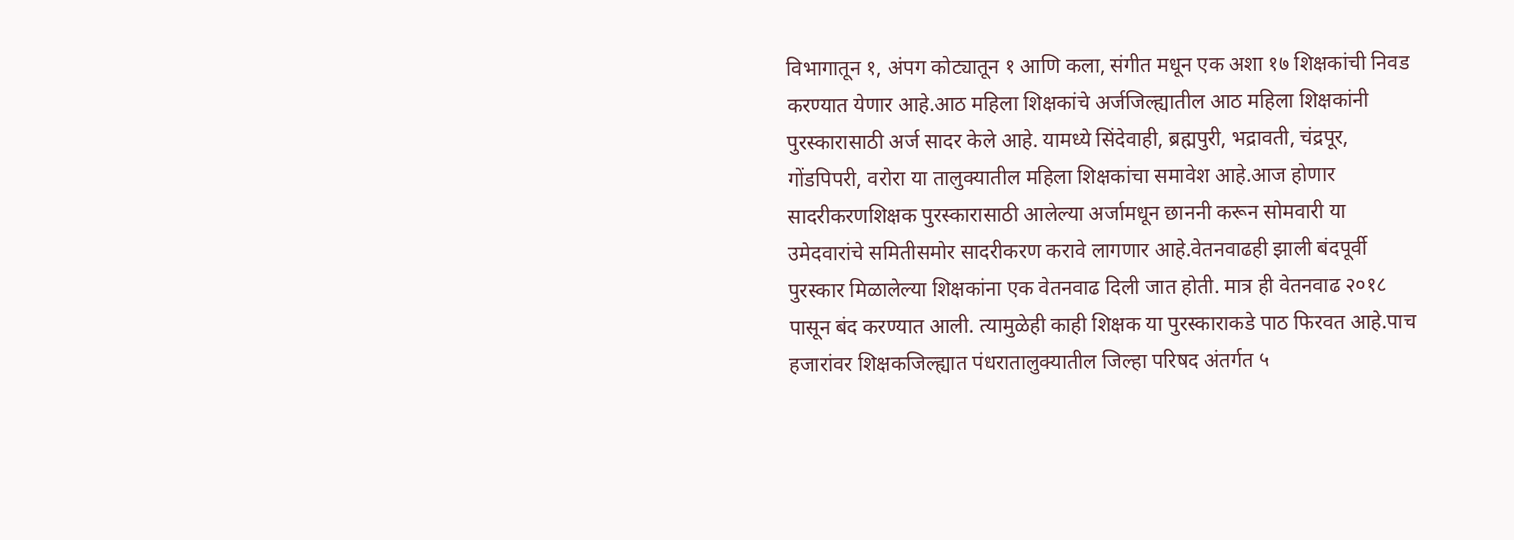विभागातून १, अंपग कोट्यातून १ आणि कला, संगीत मधून एक अशा १७ शिक्षकांची निवड करण्यात येणार आहे.आठ महिला शिक्षकांचे अर्जजिल्ह्यातील आठ महिला शिक्षकांनी पुरस्कारासाठी अर्ज सादर केले आहे. यामध्ये सिंदेवाही, ब्रह्मपुरी, भद्रावती, चंद्रपूर, गोंडपिपरी, वरोरा या तालुक्यातील महिला शिक्षकांचा समावेश आहे.आज होणार सादरीकरणशिक्षक पुरस्कारासाठी आलेल्या अर्जामधून छाननी करून सोमवारी या उमेदवारांचे समितीसमोर सादरीकरण करावे लागणार आहे.वेतनवाढही झाली बंदपूर्वी पुरस्कार मिळालेल्या शिक्षकांना एक वेतनवाढ दिली जात होती. मात्र ही वेतनवाढ २०१८ पासून बंद करण्यात आली. त्यामुळेही काही शिक्षक या पुरस्काराकडे पाठ फिरवत आहे.पाच हजारांवर शिक्षकजिल्ह्यात पंधरातालुक्यातील जिल्हा परिषद अंतर्गत ५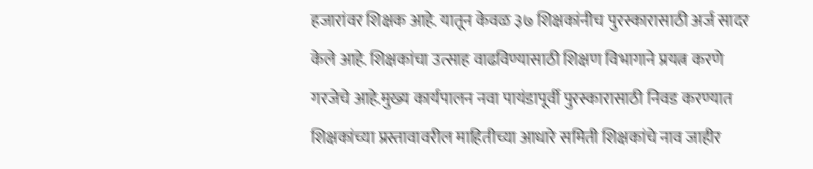हजारांवर शिक्षक आहे. यातून केवळ ३७ शिक्षकांनीच पुरस्कारासाठी अर्ज सादर केले आहे. शिक्षकांचा उत्साह वाढविण्यासाठी शिक्षण विभागाने प्रयत्न करणे गरजेचे आहे.मुख्य कार्यपालन नवा पायंडापूर्वी पुरस्कारासाठी निवड करण्यात शिक्षकांच्या प्रस्तावावरील माहितीच्या आधारे समिती शिक्षकांचे नाव जाहीर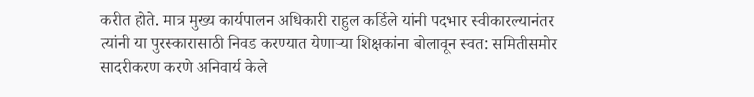करीत होते. मात्र मुख्य कार्यपालन अधिकारी राहुल कर्डिले यांनी पदभार स्वीकारल्यानंतर त्यांनी या पुरस्कारासाठी निवड करण्यात येणाऱ्या शिक्षकांना बोलावून स्वत: समितीसमोर सादरीकरण करणे अनिवार्य केले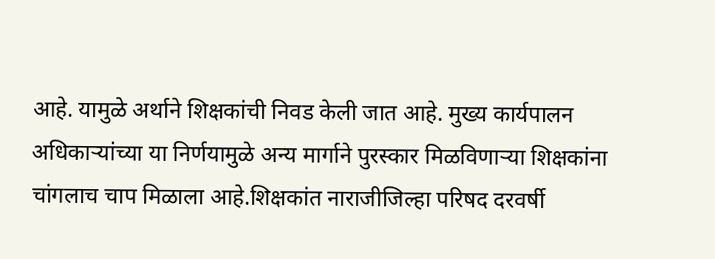आहे. यामुळे अर्थाने शिक्षकांची निवड केली जात आहे. मुख्य कार्यपालन अधिकाऱ्यांच्या या निर्णयामुळे अन्य मार्गाने पुरस्कार मिळविणाऱ्या शिक्षकांना चांगलाच चाप मिळाला आहे.शिक्षकांत नाराजीजिल्हा परिषद दरवर्षी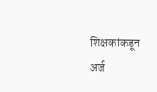शिक्षकांकडून अर्ज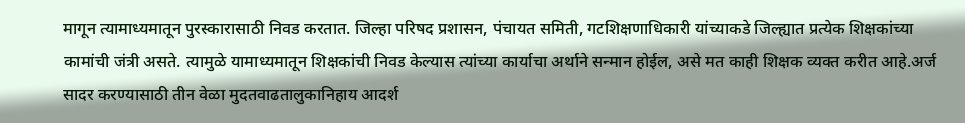मागून त्यामाध्यमातून पुरस्कारासाठी निवड करतात. जिल्हा परिषद प्रशासन, पंचायत समिती, गटशिक्षणाधिकारी यांच्याकडे जिल्ह्यात प्रत्येक शिक्षकांच्या कामांची जंत्री असते. त्यामुळे यामाध्यमातून शिक्षकांची निवड केल्यास त्यांच्या कार्याचा अर्थाने सन्मान होईल, असे मत काही शिक्षक व्यक्त करीत आहे.अर्ज सादर करण्यासाठी तीन वेळा मुदतवाढतालुकानिहाय आदर्श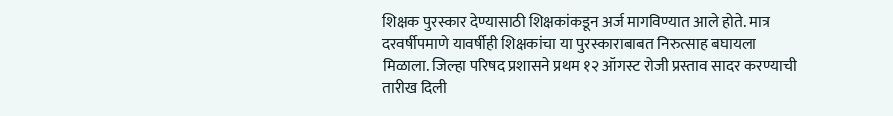शिक्षक पुरस्कार देण्यासाठी शिक्षकांकडून अर्ज मागविण्यात आले होते. मात्र दरवर्षीपमाणे यावर्षीही शिक्षकांचा या पुरस्काराबाबत निरुत्साह बघायला मिळाला. जिल्हा परिषद प्रशासने प्रथम १२ ऑगस्ट रोजी प्रस्ताव सादर करण्याची तारीख दिली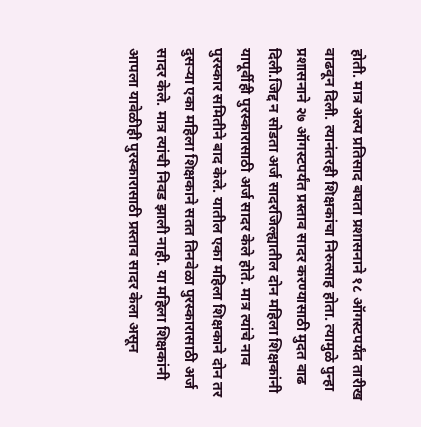होती. मात्र अल्प प्रतिसाद बघता प्रशासनाने १८ ऑगस्टपर्यंत तारीख वाढवून दिली. त्यानंतरही शिक्षकांचा निरुत्साह होता. त्यामुळे पुन्हा प्रशासनाने २७ ऑगस्टपर्यंत प्रस्ताव सादर करण्यासाठी मुदत वाढ दिली.जिद्द न सोडता अर्ज सादरजिल्ह्यातील दोन महिला शिक्षकांनी यापूर्वीही पुरस्कारासाठी अर्ज सादर केले होते. मात्र त्यांचे नाव पुरस्कार समितीने बाद केले. यातील एका महिला शिक्षकाने दोन तर दुसऱ्या एका महिला शिक्षकाने सतत तिनवेळा पुरस्कारासाठी अर्ज सादर केले. मात्र त्यांची निवड झाली नाही. या महिला शिक्षकांनी आपला यावेळीही पुरस्कारासाठी प्रस्ताव सादर केला असून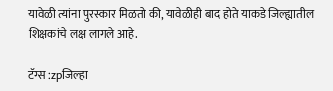यावेळी त्यांना पुरस्कार मिळतो की, यावेळीही बाद होते याकडे जिल्ह्यातील शिक्षकांचे लक्ष लागले आहे.

टॅग्स :zpजिल्हा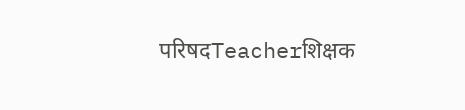परिषदTeacherशिक्षक